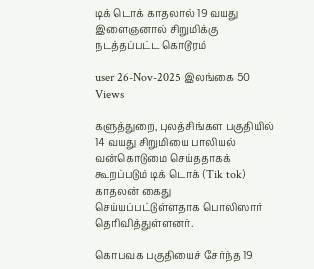டிக் டொக் காதலால் 19 வயது இளைஞனால் சிறுமிக்கு நடத்தப்பட்ட கொடூரம்

user 26-Nov-2025 இலங்கை 50 Views

களுத்துறை, புலத்சிங்கள பகுதியில் 14 வயது சிறுமியை பாலியல் வன்கொடுமை செய்ததாகக் கூறப்படும் டிக் டொக் (Tik tok) காதலன் கைது செய்யப்பட்டுள்ளதாக பொலிஸார் தெரிவித்துள்ளனர்.

கொபவக பகுதியைச் சேர்ந்த 19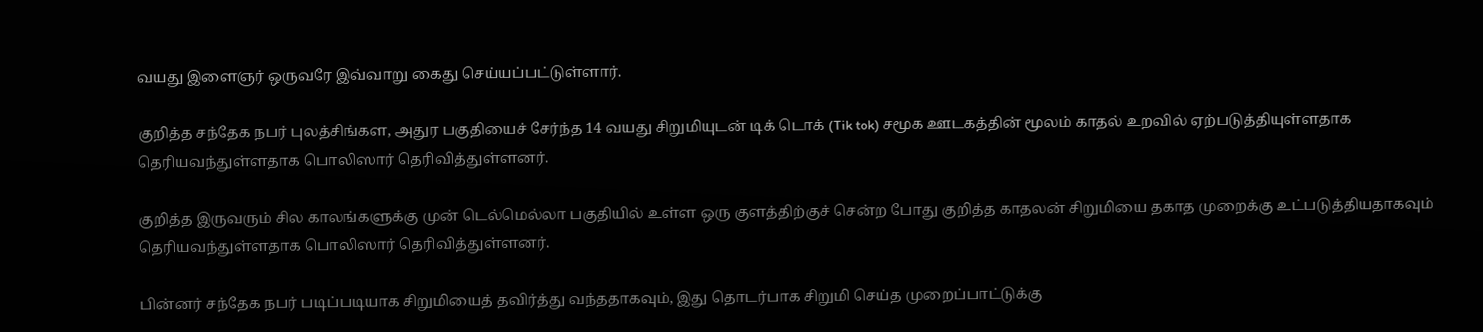வயது இளைஞர் ஒருவரே இவ்வாறு கைது செய்யப்பட்டுள்ளார்.

குறித்த சந்தேக நபர் புலத்சிங்கள, அதுர பகுதியைச் சேர்ந்த 14 வயது சிறுமியுடன் டிக் டொக் (Tik tok) சமூக ஊடகத்தின் மூலம் காதல் உறவில் ஏற்படுத்தியுள்ளதாக தெரியவந்துள்ளதாக பொலிஸார் தெரிவித்துள்ளனர்.

குறித்த இருவரும் சில காலங்களுக்கு முன் டெல்மெல்லா பகுதியில் உள்ள ஒரு குளத்திற்குச் சென்ற போது குறித்த காதலன் சிறுமியை தகாத முறைக்கு உட்படுத்தியதாகவும் தெரியவந்துள்ளதாக பொலிஸார் தெரிவித்துள்ளனர்.

பின்னர் சந்தேக நபர் படிப்படியாக சிறுமியைத் தவிர்த்து வந்ததாகவும், இது தொடர்பாக சிறுமி செய்த முறைப்பாட்டுக்கு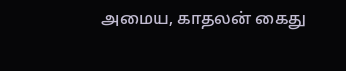அமைய, காதலன் கைது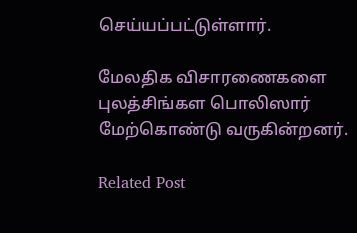செய்யப்பட்டுள்ளார்.

மேலதிக விசாரணைகளை புலத்சிங்கள பொலிஸார் மேற்கொண்டு வருகின்றனர்.

Related Post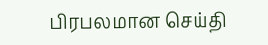பிரபலமான செய்தி